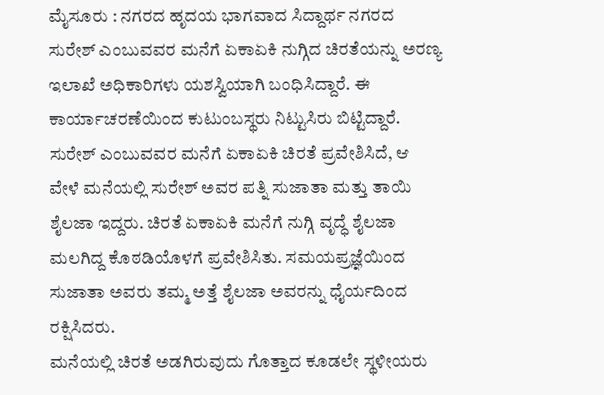ಮೈಸೂರು : ನಗರದ ಹೃದಯ ಭಾಗವಾದ ಸಿದ್ದಾರ್ಥ ನಗರದ ಸುರೇಶ್ ಎಂಬುವವರ ಮನೆಗೆ ಏಕಾಏಕಿ ನುಗ್ಗಿದ ಚಿರತೆಯನ್ನು ಅರಣ್ಯ ಇಲಾಖೆ ಅಧಿಕಾರಿಗಳು ಯಶಸ್ವಿಯಾಗಿ ಬಂಧಿಸಿದ್ದಾರೆ. ಈ ಕಾರ್ಯಾಚರಣೆಯಿಂದ ಕುಟುಂಬಸ್ಥರು ನಿಟ್ಟುಸಿರು ಬಿಟ್ಟಿದ್ದಾರೆ.
ಸುರೇಶ್ ಎಂಬುವವರ ಮನೆಗೆ ಏಕಾಏಕಿ ಚಿರತೆ ಪ್ರವೇಶಿಸಿದೆ, ಆ ವೇಳೆ ಮನೆಯಲ್ಲಿ ಸುರೇಶ್ ಅವರ ಪತ್ನಿ ಸುಜಾತಾ ಮತ್ತು ತಾಯಿ ಶೈಲಜಾ ಇದ್ದರು. ಚಿರತೆ ಏಕಾಏಕಿ ಮನೆಗೆ ನುಗ್ಗಿ ವೃದ್ಧೆ ಶೈಲಜಾ ಮಲಗಿದ್ದ ಕೊಠಡಿಯೊಳಗೆ ಪ್ರವೇಶಿಸಿತು. ಸಮಯಪ್ರಜ್ಞೆಯಿಂದ ಸುಜಾತಾ ಅವರು ತಮ್ಮ ಅತ್ತೆ ಶೈಲಜಾ ಅವರನ್ನು ಧೈರ್ಯದಿಂದ ರಕ್ಷಿಸಿದರು.
ಮನೆಯಲ್ಲಿ ಚಿರತೆ ಅಡಗಿರುವುದು ಗೊತ್ತಾದ ಕೂಡಲೇ ಸ್ಥಳೀಯರು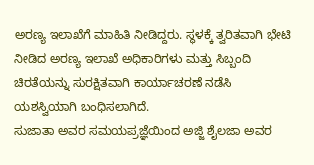ಅರಣ್ಯ ಇಲಾಖೆಗೆ ಮಾಹಿತಿ ನೀಡಿದ್ದರು. ಸ್ಥಳಕ್ಕೆ ತ್ವರಿತವಾಗಿ ಭೇಟಿ ನೀಡಿದ ಅರಣ್ಯ ಇಲಾಖೆ ಅಧಿಕಾರಿಗಳು ಮತ್ತು ಸಿಬ್ಬಂದಿ ಚಿರತೆಯನ್ನು ಸುರಕ್ಷಿತವಾಗಿ ಕಾರ್ಯಾಚರಣೆ ನಡೆಸಿ ಯಶಸ್ವಿಯಾಗಿ ಬಂಧಿಸಲಾಗಿದೆ.
ಸುಜಾತಾ ಅವರ ಸಮಯಪ್ರಜ್ಞೆಯಿಂದ ಅಜ್ಜಿ ಶೈಲಜಾ ಅವರ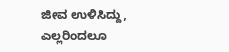ಜೀವ ಉಳಿಸಿದ್ದು, ಎಲ್ಲರಿಂದಲೂ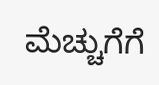ಮೆಚ್ಚುಗೆಗೆ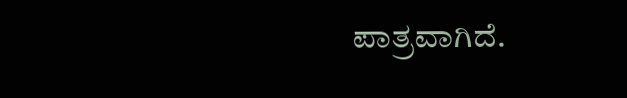ಪಾತ್ರವಾಗಿದೆ.